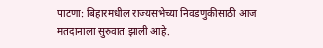पाटणा: बिहारमधील राज्यसभेच्या निवडणुकीसाठी आज मतदानाला सुरुवात झाली आहे.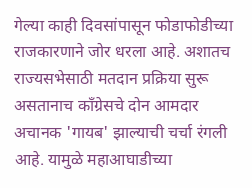गेल्या काही दिवसांपासून फोडाफोडीच्या राजकारणाने जोर धरला आहे. अशातच राज्यसभेसाठी मतदान प्रक्रिया सुरू असतानाच काँग्रेसचे दोन आमदार अचानक 'गायब' झाल्याची चर्चा रंगली आहे. यामुळे महाआघाडीच्या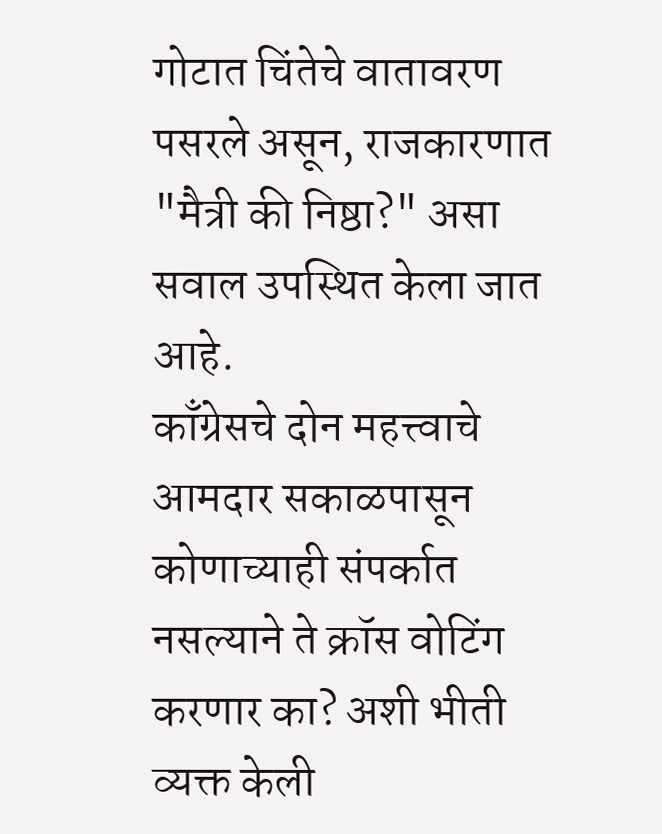गोटात चिंतेचे वातावरण पसरले असून, राजकारणात "मैत्री की निष्ठा?" असा सवाल उपस्थित केला जात आहे.
काँग्रेसचे दोन महत्त्वाचे आमदार सकाळपासून कोणाच्याही संपर्कात नसल्याने ते क्रॉस वोटिंग करणार का? अशी भीती व्यक्त केली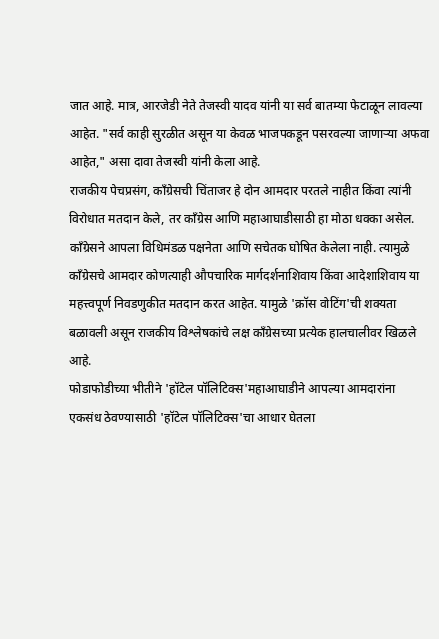जात आहे. मात्र, आरजेडी नेते तेजस्वी यादव यांनी या सर्व बातम्या फेटाळून लावल्या आहेत. "सर्व काही सुरळीत असून या केवळ भाजपकडून पसरवल्या जाणाऱ्या अफवा आहेत," असा दावा तेजस्वी यांनी केला आहे.
राजकीय पेचप्रसंग, काँग्रेसची चिंताजर हे दोन आमदार परतले नाहीत किंवा त्यांनी विरोधात मतदान केले, तर काँग्रेस आणि महाआघाडीसाठी हा मोठा धक्का असेल. काँग्रेसने आपला विधिमंडळ पक्षनेता आणि सचेतक घोषित केलेला नाही. त्यामुळे काँग्रेसचे आमदार कोणत्याही औपचारिक मार्गदर्शनाशिवाय किंवा आदेशाशिवाय या महत्त्वपूर्ण निवडणुकीत मतदान करत आहेत. यामुळे 'क्रॉस वोटिंग'ची शक्यता बळावली असून राजकीय विश्लेषकांचे लक्ष काँग्रेसच्या प्रत्येक हालचालीवर खिळले आहे.
फोडाफोडीच्या भीतीने 'हॉटेल पॉलिटिक्स'महाआघाडीने आपल्या आमदारांना एकसंध ठेवण्यासाठी 'हॉटेल पॉलिटिक्स'चा आधार घेतला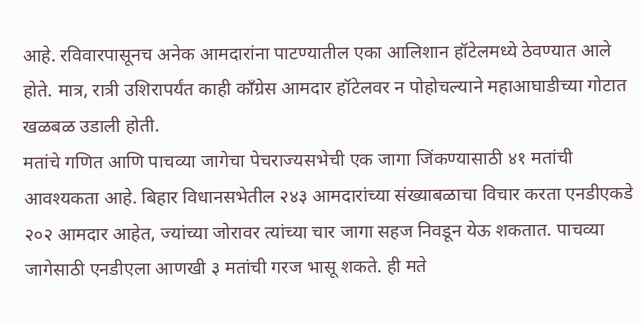आहे. रविवारपासूनच अनेक आमदारांना पाटण्यातील एका आलिशान हॉटेलमध्ये ठेवण्यात आले होते. मात्र, रात्री उशिरापर्यंत काही काँग्रेस आमदार हॉटेलवर न पोहोचल्याने महाआघाडीच्या गोटात खळबळ उडाली होती.
मतांचे गणित आणि पाचव्या जागेचा पेचराज्यसभेची एक जागा जिंकण्यासाठी ४१ मतांची आवश्यकता आहे. बिहार विधानसभेतील २४३ आमदारांच्या संख्याबळाचा विचार करता एनडीएकडे २०२ आमदार आहेत, ज्यांच्या जोरावर त्यांच्या चार जागा सहज निवडून येऊ शकतात. पाचव्या जागेसाठी एनडीएला आणखी ३ मतांची गरज भासू शकते. ही मते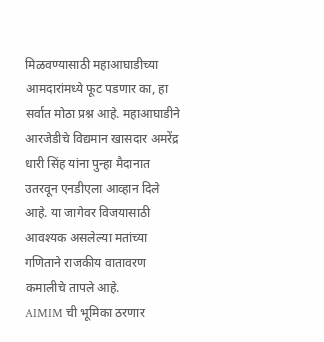मिळवण्यासाठी महाआघाडीच्या आमदारांमध्ये फूट पडणार का, हा सर्वात मोठा प्रश्न आहे. महाआघाडीने आरजेडीचे विद्यमान खासदार अमरेंद्र धारी सिंह यांना पुन्हा मैदानात उतरवून एनडीएला आव्हान दिले आहे. या जागेवर विजयासाठी आवश्यक असलेल्या मतांच्या गणिताने राजकीय वातावरण कमालीचे तापले आहे.
AIMIM ची भूमिका ठरणार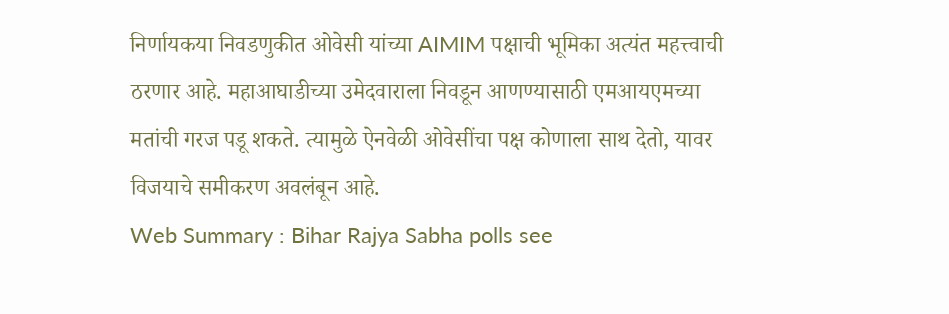निर्णायकया निवडणुकीत ओवेसी यांच्या AIMIM पक्षाची भूमिका अत्यंत महत्त्वाची ठरणार आहे. महाआघाडीच्या उमेदवाराला निवडून आणण्यासाठी एमआयएमच्या मतांची गरज पडू शकते. त्यामुळे ऐनवेळी ओवेसींचा पक्ष कोणाला साथ देतो, यावर विजयाचे समीकरण अवलंबून आहे.
Web Summary : Bihar Rajya Sabha polls see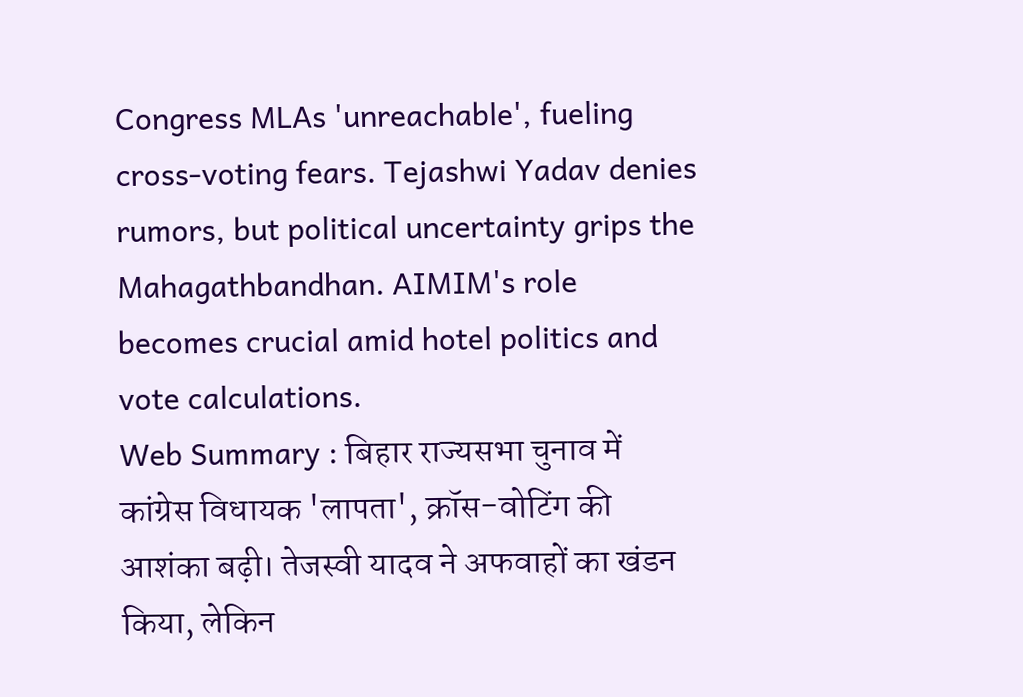Congress MLAs 'unreachable', fueling cross-voting fears. Tejashwi Yadav denies rumors, but political uncertainty grips the Mahagathbandhan. AIMIM's role becomes crucial amid hotel politics and vote calculations.
Web Summary : बिहार राज्यसभा चुनाव में कांग्रेस विधायक 'लापता', क्रॉस-वोटिंग की आशंका बढ़ी। तेजस्वी यादव ने अफवाहों का खंडन किया, लेकिन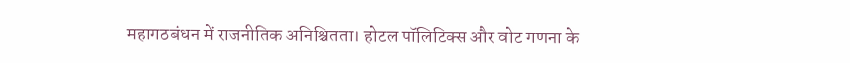महागठबंधन में राजनीतिक अनिश्चितता। होटल पॉलिटिक्स और वोट गणना के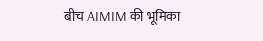बीच AIMIM की भूमिका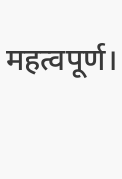महत्वपूर्ण।